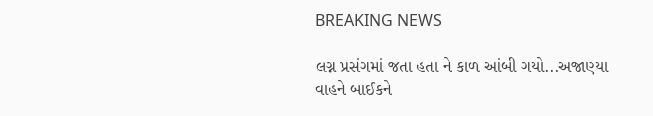BREAKING NEWS

લગ્ન પ્રસંગમાં જતા હતા ને કાળ આંબી ગયો...અજાણ્યા વાહને બાઈકને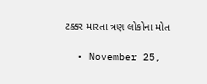ટક્કર મારતા ત્રણ લોકોના મોત

  • November 25,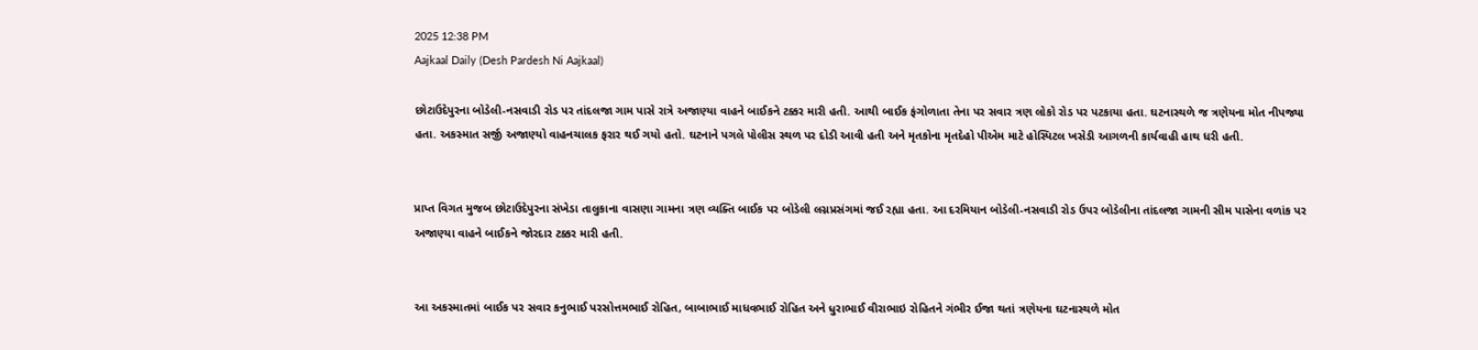2025 12:38 PM
Aajkaal Daily (Desh Pardesh Ni Aajkaal)

છોટાઉદેપુરના બોડેલી-નસવાડી રોડ પર તાંદલજા ગામ પાસે રાત્રે અજાણ્યા વાહને બાઈકને ટક્કર મારી હતી. આથી બાઈક ફંગોળાતા તેના પર સવાર ત્રણ લોકો રોડ પર પટકાયા હતા. ઘટનાસ્થળે જ ત્રણેયના મોત નીપજ્યા હતા. અકસ્માત સર્જી અજાણ્યો વાહનચાલક ફરાર થઈ ગયો હતો. ઘટનાને પગલે પોલીસ સ્થળ પર દોડી આવી હતી અને મૃતકોના મૃતદેહો પીએમ માટે હોસ્પિટલ ખસેડી આગળની કાર્યવાહી હાથ ધરી હતી.


પ્રાપ્ત વિગત મુજબ છોટાઉદેપુરના સંખેડા તાલુકાના વાસણા ગામના ત્રણ વ્યક્તિ બાઈક પર બોડેલી લગ્નપ્રસંગમાં જઈ રહ્યા હતા. આ દરમિયાન બોડેલી-નસવાડી રોડ ઉપર બોડેલીના તાંદલજા ગામની સીમ પાસેના વળાંક પર અજાણ્યા વાહને બાઈકને જોરદાર ટક્કર મારી હતી.


આ અકસ્માતમાં બાઈક પર સવાર કનુભાઈ પરસોત્તમભાઈ રોહિત, બાબાભાઈ માધવભાઈ રોહિત અને ધુરાભાઈ વીરાભાઇ રોહિતને ગંભીર ઈજા થતાં ત્રણેયના ઘટનાસ્થળે મોત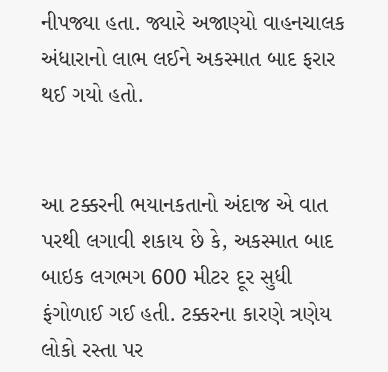નીપજ્યા હતા. જ્યારે અજાણ્યો વાહનચાલક અંધારાનો લાભ લઈને અકસ્માત બાદ ફરાર થઈ ગયો હતો.


આ ટક્કરની ભયાનકતાનો અંદાજ એ વાત પરથી લગાવી શકાય છે કે, અકસ્માત બાદ બાઇક લગભગ 600 મીટર દૂર સુધી ફંગોળાઈ ગઈ હતી. ટક્કરના કારણે ત્રણેય લોકો રસ્તા પર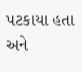પટકાયા હતા અને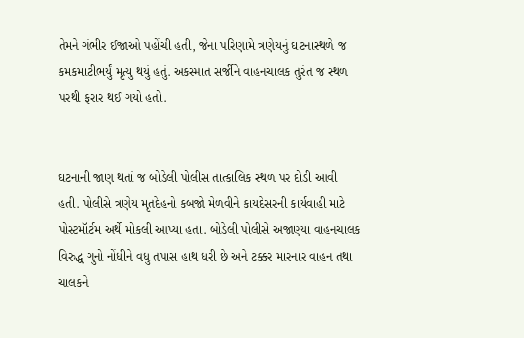તેમને ગંભીર ઈજાઓ પહોંચી હતી, જેના પરિણામે ત્રણેયનું ઘટનાસ્થળે જ કમકમાટીભર્યું મૃત્યુ થયું હતું. અકસ્માત સર્જીને વાહનચાલક તુરંત જ સ્થળ પરથી ફરાર થઈ ગયો હતો.


ઘટનાની જાણ થતાં જ બોડેલી પોલીસ તાત્કાલિક સ્થળ પર દોડી આવી હતી. પોલીસે ત્રણેય મૃતદેહનો કબજો મેળવીને કાયદેસરની કાર્યવાહી માટે પોસ્ટમૉર્ટમ અર્થે મોકલી આપ્યા હતા. બોડેલી પોલીસે અજાણ્યા વાહનચાલક વિરુદ્ધ ગુનો નોંધીને વધુ તપાસ હાથ ધરી છે અને ટક્કર મારનાર વાહન તથા ચાલકને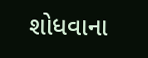શોધવાના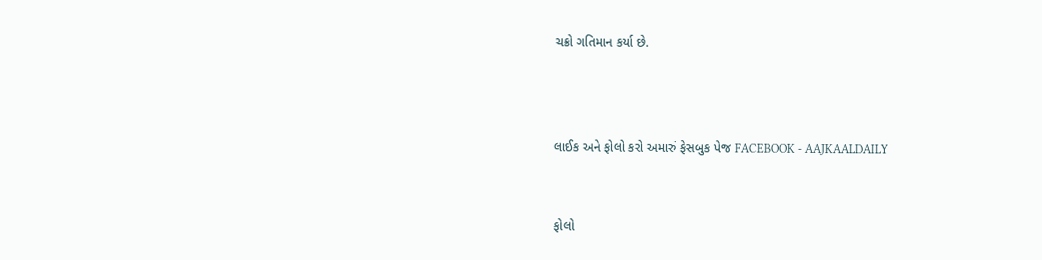ચક્રો ગતિમાન કર્યા છે.



લાઈક અને ફોલો કરો અમારું ફેસબુક પેજ FACEBOOK - AAJKAALDAILY


ફોલો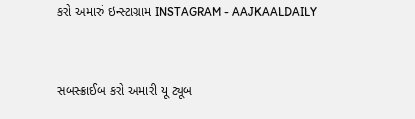કરો અમારું ઇન્સ્ટાગ્રામ INSTAGRAM - AAJKAALDAILY


સબસ્ક્રાઈબ કરો અમારી યૂ ટ્યૂબ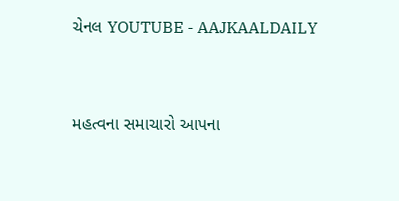ચેનલ YOUTUBE - AAJKAALDAILY


મહત્વના સમાચારો આપના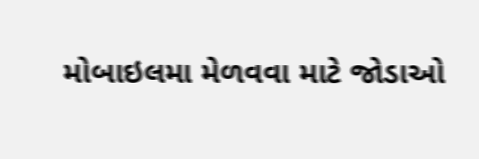મોબાઇલમા મેળવવા માટે જોડાઓ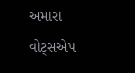અમારા વોટ્સએપ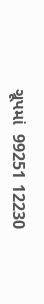ગ્રૂપમાં  99251 12230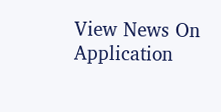View News On Application